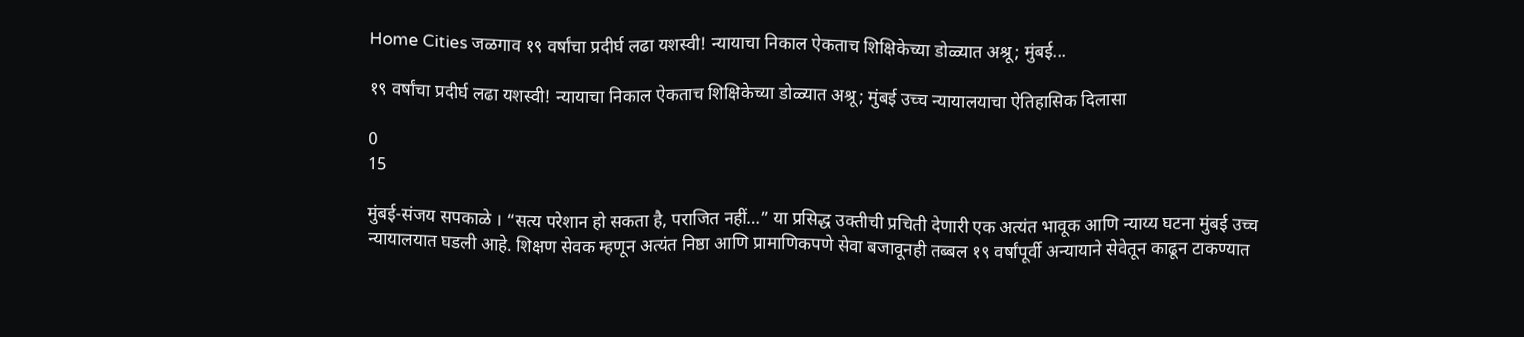Home Cities जळगाव १९ वर्षांचा प्रदीर्घ लढा यशस्वी! न्यायाचा निकाल ऐकताच शिक्षिकेच्या डोळ्यात अश्रू; मुंबई...

१९ वर्षांचा प्रदीर्घ लढा यशस्वी! न्यायाचा निकाल ऐकताच शिक्षिकेच्या डोळ्यात अश्रू; मुंबई उच्च न्यायालयाचा ऐतिहासिक दिलासा

0
15

मुंबई-संजय सपकाळे । “सत्य परेशान हो सकता है, पराजित नहीं…” या प्रसिद्ध उक्तीची प्रचिती देणारी एक अत्यंत भावूक आणि न्याय्य घटना मुंबई उच्च न्यायालयात घडली आहे. शिक्षण सेवक म्हणून अत्यंत निष्ठा आणि प्रामाणिकपणे सेवा बजावूनही तब्बल १९ वर्षांपूर्वी अन्यायाने सेवेतून काढून टाकण्यात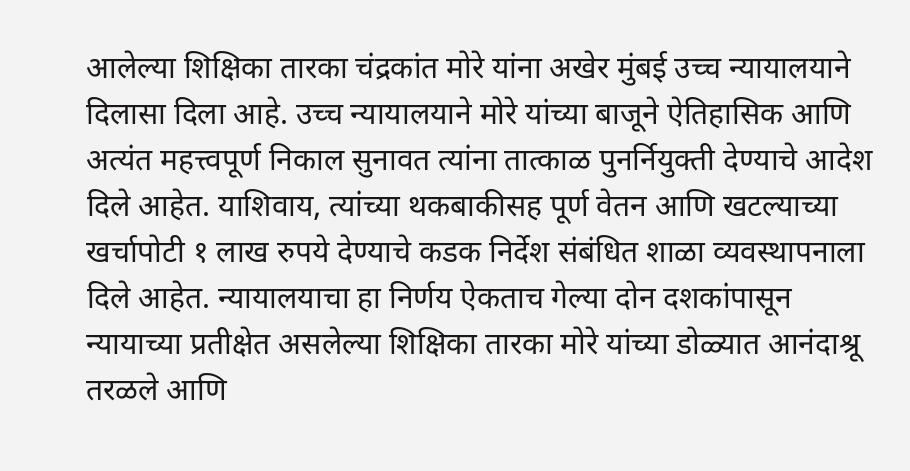आलेल्या शिक्षिका तारका चंद्रकांत मोरे यांना अखेर मुंबई उच्च न्यायालयाने दिलासा दिला आहे. उच्च न्यायालयाने मोरे यांच्या बाजूने ऐतिहासिक आणि अत्यंत महत्त्वपूर्ण निकाल सुनावत त्यांना तात्काळ पुनर्नियुक्ती देण्याचे आदेश दिले आहेत. याशिवाय, त्यांच्या थकबाकीसह पूर्ण वेतन आणि खटल्याच्या खर्चापोटी १ लाख रुपये देण्याचे कडक निर्देश संबंधित शाळा व्यवस्थापनाला दिले आहेत. न्यायालयाचा हा निर्णय ऐकताच गेल्या दोन दशकांपासून न्यायाच्या प्रतीक्षेत असलेल्या शिक्षिका तारका मोरे यांच्या डोळ्यात आनंदाश्रू तरळले आणि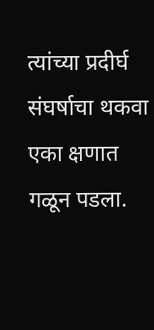त्यांच्या प्रदीर्घ संघर्षाचा थकवा एका क्षणात गळून पडला.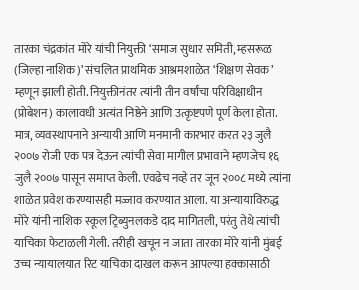तारका चंद्रकांत मोरे यांची नियुक्ती ‘समाज सुधार समिती, म्हसरूळ (जिल्हा नाशिक)’ संचलित प्राथमिक आश्रमशाळेत ‘शिक्षण सेवक’ म्हणून झाली होती. नियुक्तीनंतर त्यांनी तीन वर्षांचा परिविक्षाधीन (प्रोबेशन) कालावधी अत्यंत निष्ठेने आणि उत्कृष्टपणे पूर्ण केला होता. मात्र, व्यवस्थापनाने अन्यायी आणि मनमानी कारभार करत २३ जुलै २००७ रोजी एक पत्र देऊन त्यांची सेवा मागील प्रभावाने म्हणजेच १६ जुलै २००७ पासून समाप्त केली. एवढेच नव्हे तर जून २००८ मध्ये त्यांना शाळेत प्रवेश करण्यासही मज्जाव करण्यात आला. या अन्यायाविरुद्ध मोरे यांनी नाशिक स्कूल ट्रिब्युनलकडे दाद मागितली, परंतु तेथे त्यांची याचिका फेटाळली गेली. तरीही खचून न जाता तारका मोरे यांनी मुंबई उच्च न्यायालयात रिट याचिका दाखल करून आपल्या हक्कासाठी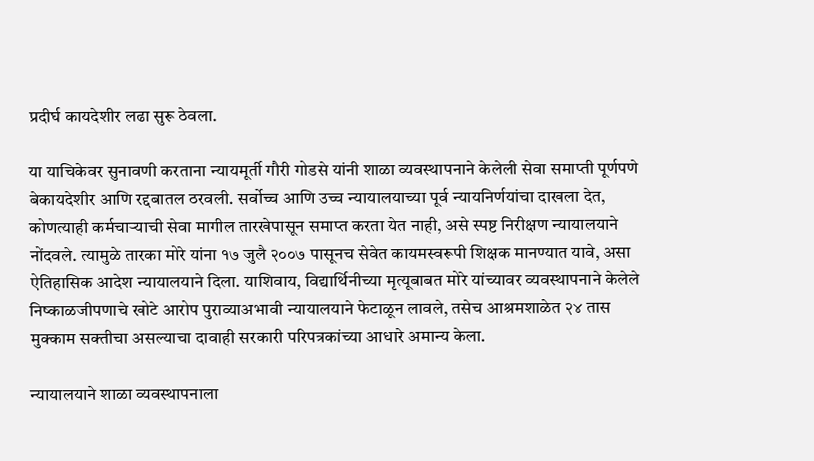प्रदीर्घ कायदेशीर लढा सुरू ठेवला.

या याचिकेवर सुनावणी करताना न्यायमूर्ती गौरी गोडसे यांनी शाळा व्यवस्थापनाने केलेली सेवा समाप्ती पूर्णपणे बेकायदेशीर आणि रद्दबातल ठरवली. सर्वोच्च आणि उच्च न्यायालयाच्या पूर्व न्यायनिर्णयांचा दाखला देत, कोणत्याही कर्मचाऱ्याची सेवा मागील तारखेपासून समाप्त करता येत नाही, असे स्पष्ट निरीक्षण न्यायालयाने नोंदवले. त्यामुळे तारका मोरे यांना १७ जुलै २००७ पासूनच सेवेत कायमस्वरूपी शिक्षक मानण्यात यावे, असा ऐतिहासिक आदेश न्यायालयाने दिला. याशिवाय, विद्यार्थिनीच्या मृत्यूबाबत मोरे यांच्यावर व्यवस्थापनाने केलेले निष्काळजीपणाचे खोटे आरोप पुराव्याअभावी न्यायालयाने फेटाळून लावले, तसेच आश्रमशाळेत २४ तास मुक्काम सक्तीचा असल्याचा दावाही सरकारी परिपत्रकांच्या आधारे अमान्य केला.

न्यायालयाने शाळा व्यवस्थापनाला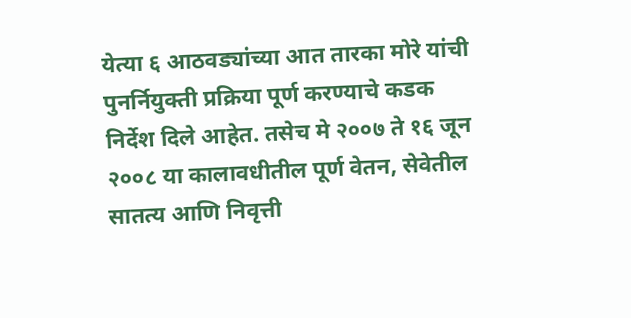येत्या ६ आठवड्यांच्या आत तारका मोरे यांची पुनर्नियुक्ती प्रक्रिया पूर्ण करण्याचे कडक निर्देश दिले आहेत. तसेच मे २००७ ते १६ जून २००८ या कालावधीतील पूर्ण वेतन, सेवेतील सातत्य आणि निवृत्ती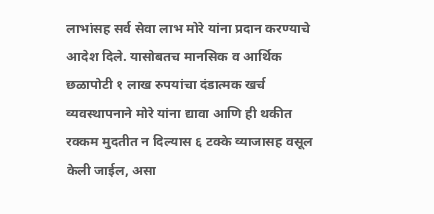लाभांसह सर्व सेवा लाभ मोरे यांना प्रदान करण्याचे आदेश दिले. यासोबतच मानसिक व आर्थिक छळापोटी १ लाख रुपयांचा दंडात्मक खर्च व्यवस्थापनाने मोरे यांना द्यावा आणि ही थकीत रक्कम मुदतीत न दिल्यास ६ टक्के व्याजासह वसूल केली जाईल, असा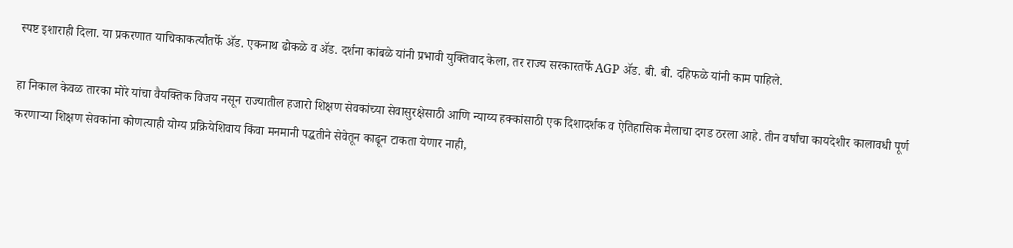स्पष्ट इशाराही दिला. या प्रकरणात याचिकाकर्त्यांतर्फे ॲड. एकनाथ ढोकळे व ॲड. दर्शना कांबळे यांनी प्रभावी युक्तिवाद केला, तर राज्य सरकारतर्फे AGP ॲड. बी. बी. दहिफळे यांनी काम पाहिले.

हा निकाल केवळ तारका मोरे यांचा वैयक्तिक विजय नसून राज्यातील हजारो शिक्षण सेवकांच्या सेवासुरक्षेसाठी आणि न्याय्य हक्कांसाठी एक दिशादर्शक व ऐतिहासिक मैलाचा दगड ठरला आहे. तीन वर्षांचा कायदेशीर कालावधी पूर्ण करणाऱ्या शिक्षण सेवकांना कोणत्याही योग्य प्रक्रियेशिवाय किंवा मनमानी पद्धतीने सेवेतून काढून टाकता येणार नाही,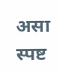असा स्पष्ट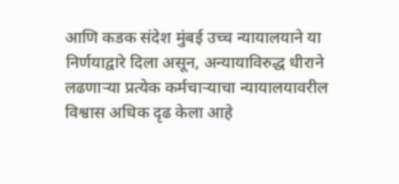आणि कडक संदेश मुंबई उच्च न्यायालयाने या निर्णयाद्वारे दिला असून, अन्यायाविरुद्ध धीराने लढणाऱ्या प्रत्येक कर्मचाऱ्याचा न्यायालयावरील विश्वास अधिक दृढ केला आहे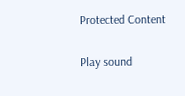Protected Content

Play sound